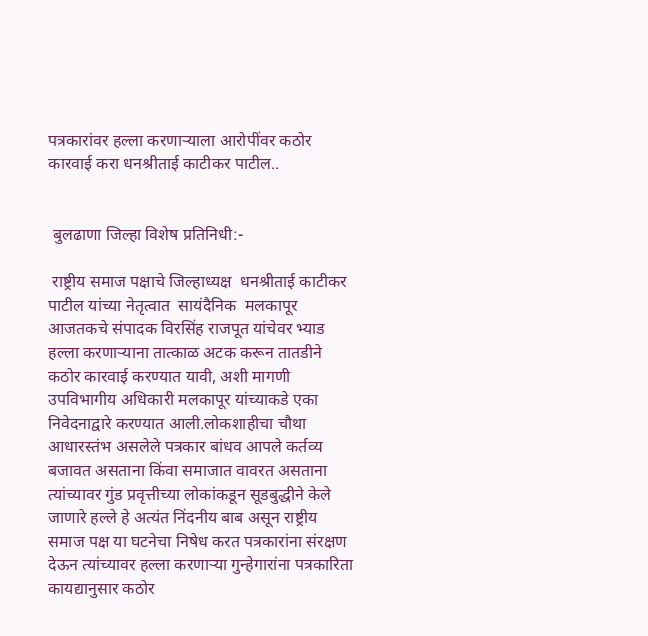पत्रकारांवर हल्ला करणाऱ्याला आरोपींवर कठोर कारवाई करा धनश्रीताई काटीकर पाटील..


 बुलढाणा जिल्हा विशेष प्रतिनिधी:-

 राष्ट्रीय समाज पक्षाचे जिल्हाध्यक्ष  धनश्रीताई काटीकर पाटील यांच्या नेतृत्वात  सायंदैनिक  मलकापूर आजतकचे संपादक विरसिंह राजपूत यांचेवर भ्याड हल्ला करणाऱ्याना तात्काळ अटक करून तातडीने कठोर कारवाई करण्यात यावी, अशी मागणी  उपविभागीय अधिकारी मलकापूर यांच्याकडे एका निवेदनाद्वारे करण्यात आली.लोकशाहीचा चौथा आधारस्तंभ असलेले पत्रकार बांधव आपले कर्तव्य बजावत असताना किंवा समाजात वावरत असताना त्यांच्यावर गुंड प्रवृत्तीच्या लोकांकडून सूडबुद्धीने केले जाणारे हल्ले हे अत्यंत निंदनीय बाब असून राष्ट्रीय समाज पक्ष या घटनेचा निषेध करत पत्रकारांना संरक्षण देऊन त्यांच्यावर हल्ला करणाऱ्या गुन्हेगारांना पत्रकारिता कायद्यानुसार कठोर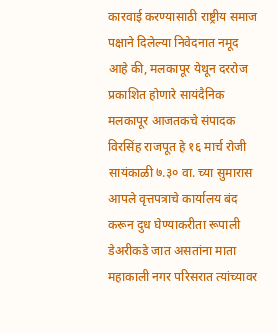कारवाई करण्यासाठी राष्ट्रीय समाज पक्षाने दिलेल्या निवेदनात नमूद आहे की, मलकापूर येथून दररोज प्रकाशित होणारे सायंदैनिक मलकापूर आजतकचे संपादक विरसिंह राजपूत हे १६ मार्च रोजी सायंकाळी ७.३० वा. च्या सुमारास आपले वृत्तपत्राचे कार्यालय बंद करून दुध घेण्याकरीता रूपाली डेअरीकडे जात असतांना माता महाकाली नगर परिसरात त्यांच्यावर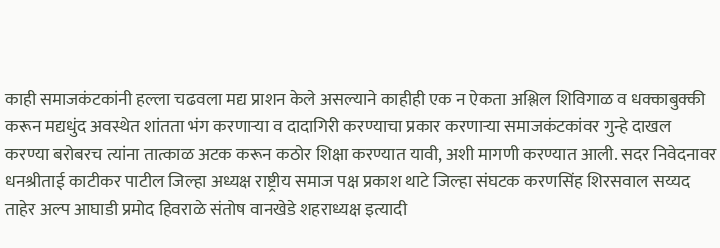काही समाजकंटकांनी हल्ला चढवला मद्य प्राशन केले असल्याने काहीही एक न ऐकता अश्लिल शिविगाळ व धक्काबुक्की करून मद्यधुंद अवस्थेत शांतता भंग करणाऱ्या व दादागिरी करण्याचा प्रकार करणाऱ्या समाजकंटकांवर गुन्हे दाखल करण्या बरोबरच त्यांना तात्काळ अटक करून कठोर शिक्षा करण्यात यावी, अशी मागणी करण्यात आली. सदर निवेदनावर धनश्रीताई काटीकर पाटील जिल्हा अध्यक्ष राष्ट्रीय समाज पक्ष प्रकाश थाटे जिल्हा संघटक करणसिंह शिरसवाल सय्यद ताहेर अल्प आघाडी प्रमोद हिवराळे संतोष वानखेडे शहराध्यक्ष इत्यादी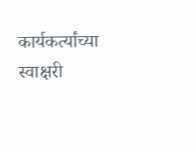कार्यकर्त्यांच्या स्वाक्षरी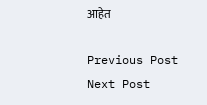आहेत

Previous Post Next Post